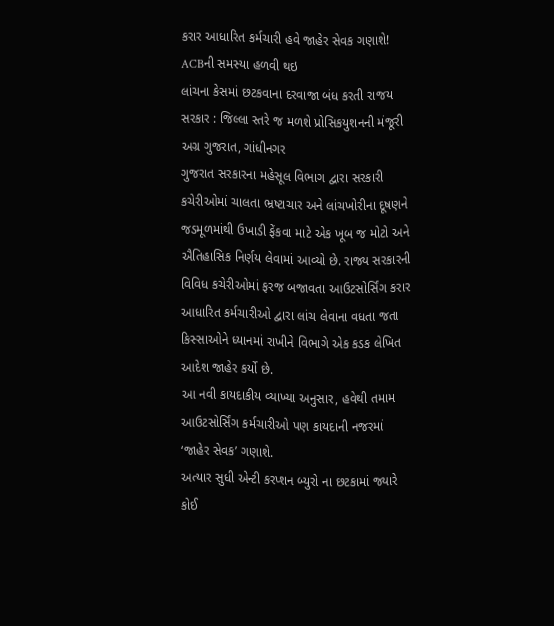કરાર આધારિત કર્મચારી હવે જાહેર સેવક ગણાશે! ACBની સમસ્યા હળવી થઇ
લાંચના કેસમાં છટકવાના દરવાજા બંધ કરતી રાજય સરકાર : જિલ્લા સ્તરે જ મળશે પ્રોસિકયુશનની મંજૂરી
અગ્ર ગુજરાત, ગાંધીનગર
ગુજરાત સરકારના મહેસૂલ વિભાગ દ્વારા સરકારી કચેરીઓમાં ચાલતા ભ્રષ્ટાચાર અને લાંચખોરીના દૂષણને જડમૂળમાંથી ઉખાડી ફેંકવા માટે એક ખૂબ જ મોટો અને ઐતિહાસિક નિર્ણય લેવામાં આવ્યો છે. રાજ્ય સરકારની વિવિધ કચેરીઓમાં ફરજ બજાવતા આઉટસોર્સિંગ કરાર આધારિત કર્મચારીઓ દ્વારા લાંચ લેવાના વધતા જતા કિસ્સાઓને ધ્યાનમાં રાખીને વિભાગે એક કડક લેખિત આદેશ જાહેર કર્યો છે.
આ નવી કાયદાકીય વ્યાખ્યા અનુસાર, હવેથી તમામ આઉટસોર્સિંગ કર્મચારીઓ પણ કાયદાની નજરમાં ‘જાહેર સેવક’ ગણાશે.
અત્યાર સુધી એન્ટી કરપ્શન બ્યુરો ના છટકામાં જ્યારે કોઈ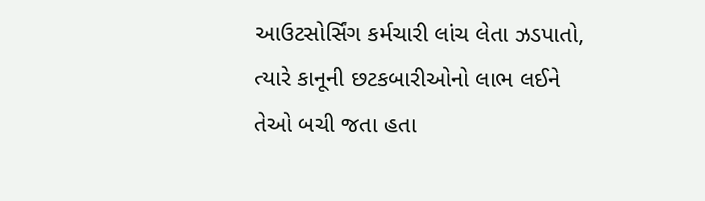આઉટસોર્સિંગ કર્મચારી લાંચ લેતા ઝડપાતો, ત્યારે કાનૂની છટકબારીઓનો લાભ લઈને તેઓ બચી જતા હતા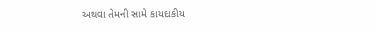અથવા તેમની સામે કાયદાકીય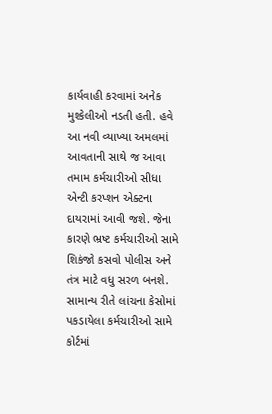કાર્યવાહી કરવામાં અનેક મુશ્કેલીઓ નડતી હતી. હવે આ નવી વ્યાખ્યા અમલમાં આવતાની સાથે જ આવા તમામ કર્મચારીઓ સીધા એન્ટી કરપ્શન એક્ટના દાયરામાં આવી જશે. જેના કારણે ભ્રષ્ટ કર્મચારીઓ સામે શિકંજો કસવો પોલીસ અને તંત્ર માટે વધુ સરળ બનશે.
સામાન્ય રીતે લાંચના કેસોમાં પકડાયેલા કર્મચારીઓ સામે કોર્ટમાં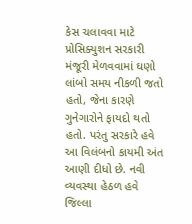કેસ ચલાવવા માટે પ્રોસિક્યુશન સરકારી મંજૂરી મેળવવામાં ઘણો લાંબો સમય નીકળી જતો હતો, જેના કારણે ગુનેગારોને ફાયદો થતો હતો. પરંતુ સરકારે હવે આ વિલંબનો કાયમી અંત આણી દીધો છે. નવી વ્યવસ્થા હેઠળ હવે જિલ્લા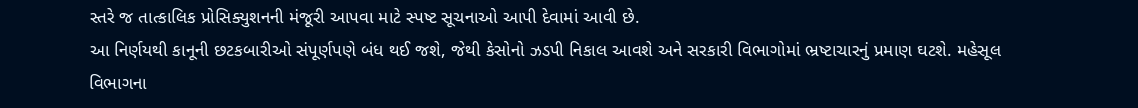સ્તરે જ તાત્કાલિક પ્રોસિક્યુશનની મંજૂરી આપવા માટે સ્પષ્ટ સૂચનાઓ આપી દેવામાં આવી છે.
આ નિર્ણયથી કાનૂની છટકબારીઓ સંપૂર્ણપણે બંધ થઈ જશે, જેથી કેસોનો ઝડપી નિકાલ આવશે અને સરકારી વિભાગોમાં ભ્રષ્ટાચારનું પ્રમાણ ઘટશે. મહેસૂલ વિભાગના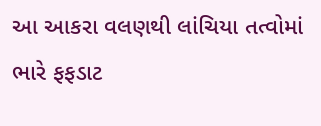આ આકરા વલણથી લાંચિયા તત્વોમાં ભારે ફફડાટ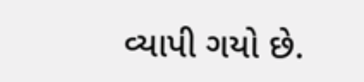વ્યાપી ગયો છે.